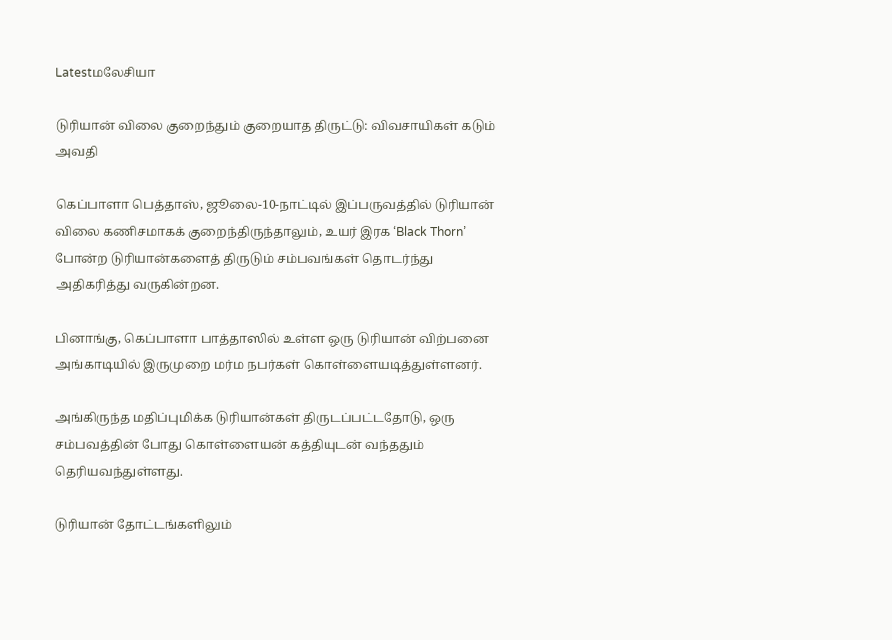Latestமலேசியா

டுரியான் விலை குறைந்தும் குறையாத திருட்டு: விவசாயிகள் கடும் அவதி

கெப்பாளா பெத்தாஸ், ஜூலை-10-நாட்டில் இப்பருவத்தில் டுரியான் விலை கணிசமாகக் குறைந்திருந்தாலும், உயர் இரக ‘Black Thorn’ போன்ற டுரியான்களைத் திருடும் சம்பவங்கள் தொடர்ந்து அதிகரித்து வருகின்றன.

பினாங்கு, கெப்பாளா பாத்தாஸில் உள்ள ஒரு டுரியான் விற்பனை அங்காடியில் இருமுறை மர்ம நபர்கள் கொள்ளையடித்துள்ளனர்.

அங்கிருந்த மதிப்புமிக்க டுரியான்கள் திருடப்பட்டதோடு, ஒரு சம்பவத்தின் போது கொள்ளையன் கத்தியுடன் வந்ததும் தெரியவந்துள்ளது.

டுரியான் தோட்டங்களிலும்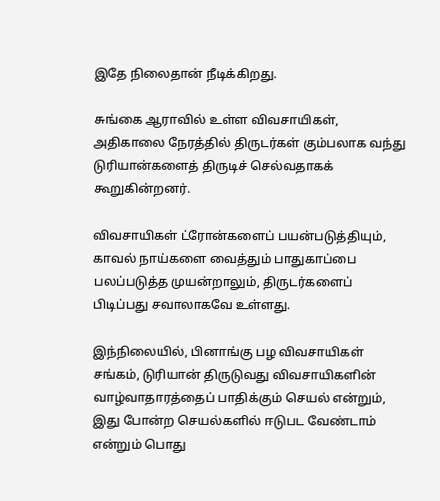இதே நிலைதான் நீடிக்கிறது.

சுங்கை ஆராவில் உள்ள விவசாயிகள், அதிகாலை நேரத்தில் திருடர்கள் கும்பலாக வந்து டுரியான்களைத் திருடிச் செல்வதாகக் கூறுகின்றனர்.

விவசாயிகள் ட்ரோன்களைப் பயன்படுத்தியும், காவல் நாய்களை வைத்தும் பாதுகாப்பை பலப்படுத்த முயன்றாலும், திருடர்களைப் பிடிப்பது சவாலாகவே உள்ளது.

இந்நிலையில், பினாங்கு பழ விவசாயிகள் சங்கம், டுரியான் திருடுவது விவசாயிகளின் வாழ்வாதாரத்தைப் பாதிக்கும் செயல் என்றும், இது போன்ற செயல்களில் ஈடுபட வேண்டாம் என்றும் பொது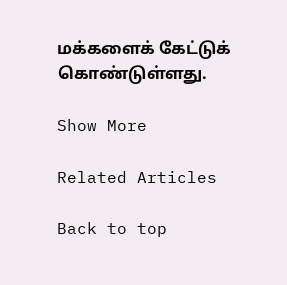மக்களைக் கேட்டுக் கொண்டுள்ளது.

Show More

Related Articles

Back to top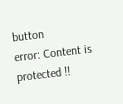button
error: Content is protected !!